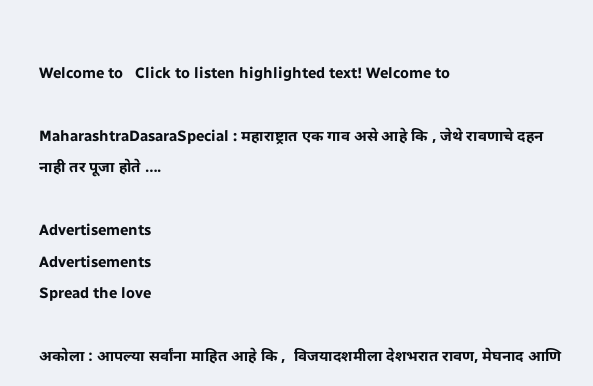Welcome to   Click to listen highlighted text! Welcome to

MaharashtraDasaraSpecial : महाराष्ट्रात एक गाव असे आहे कि , जेथे रावणाचे दहन नाही तर पूजा होते ….

Advertisements
Advertisements
Spread the love

अकोला : आपल्या सर्वांना माहित आहे कि ,  विजयादशमीला देशभरात रावण, मेघनाद आणि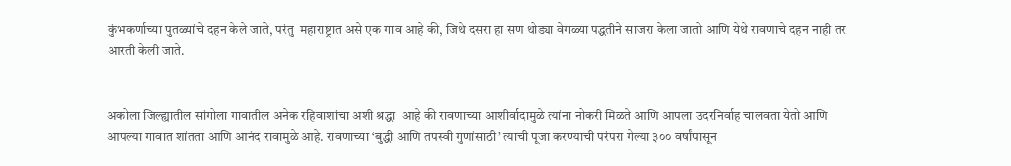कुंभकर्णाच्या पुतळ्यांचे दहन केले जाते, परंतु  महाराष्ट्रात असे एक गाव आहे की, जिथे दसरा हा सण थोड्या वेगळ्या पद्धतीने साजरा केला जातो आणि येथे रावणाचे दहन नाही तर आरती केली जाते.


अकोला जिल्ह्यातील सांगोला गावातील अनेक रहिवाशांचा अशी श्रद्धा  आहे की रावणाच्या आशीर्वादामुळे त्यांना नोकरी मिळते आणि आपला उदरनिर्वाह चालवता येतो आणि आपल्या गावात शांतता आणि आनंद रावामुळे आहे. रावणाच्या ‘बुद्धी आणि तपस्वी गुणांसाठी’ त्याची पूजा करण्याची परंपरा गेल्या ३०० वर्षांपासून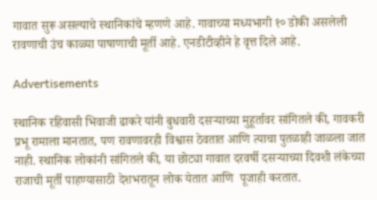गावात सुरू असल्याचे स्थानिकांचे म्हणणे आहे. गावाच्या मध्यभागी १० डोकी असलेली रावणाची उंच काळ्या पाषाणाची मूर्ती आहे. एनडीटीव्हीने हे वृत्त दिले आहे.

Advertisements

स्थानिक रहिवासी भिवाजी ढाकरे यांनी बुधवारी दसऱ्याच्या मुहूर्तावर सांगितले की, गावकरी प्रभू रामाला मानतात, पण रावणावरही विश्वास ठेवतात आणि त्याचा पुतळाही जाळला जात नाही. स्थानिक लोकांनी सांगितले की, या छोट्या गावात दरवर्षी दसऱ्याच्या दिवशी लंकेच्या राजाची मूर्ती पाहण्यासाठी देशभरातून लोक येतात आणि  पूजाही करतात.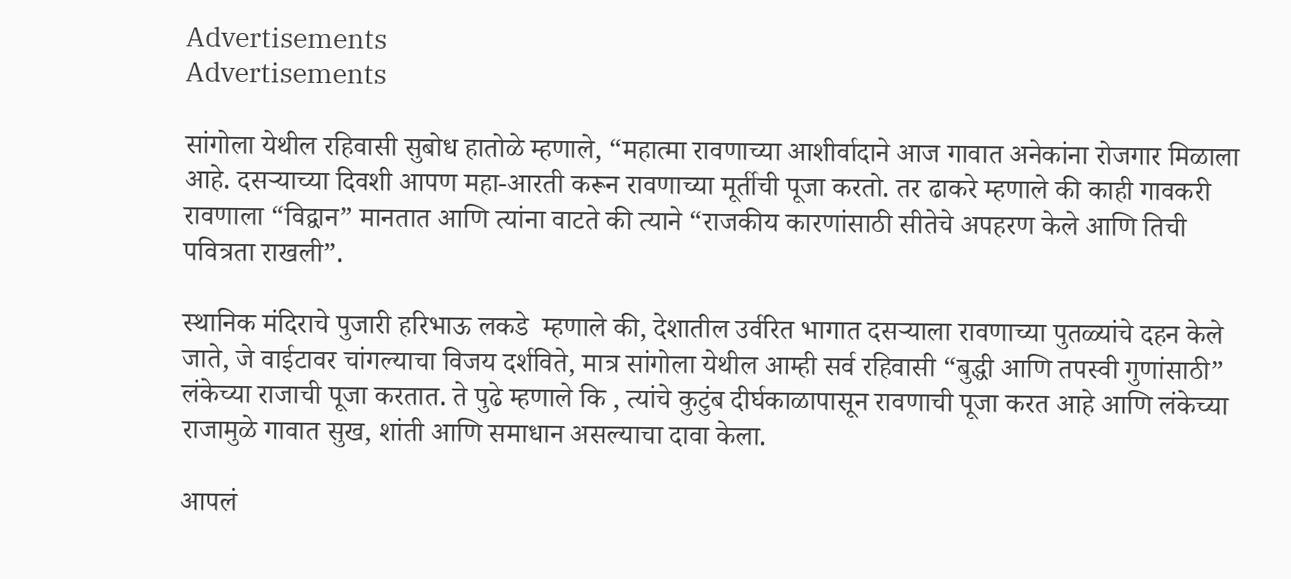Advertisements
Advertisements

सांगोला येथील रहिवासी सुबोध हातोळे म्हणाले, “महात्मा रावणाच्या आशीर्वादाने आज गावात अनेकांना रोजगार मिळाला आहे. दसऱ्याच्या दिवशी आपण महा-आरती करून रावणाच्या मूर्तीची पूजा करतो. तर ढाकरे म्हणाले की काही गावकरी रावणाला “विद्वान” मानतात आणि त्यांना वाटते की त्याने “राजकीय कारणांसाठी सीतेचे अपहरण केले आणि तिची पवित्रता राखली”.

स्थानिक मंदिराचे पुजारी हरिभाऊ लकडे  म्हणाले की, देशातील उर्वरित भागात दसऱ्याला रावणाच्या पुतळ्यांचे दहन केले जाते, जे वाईटावर चांगल्याचा विजय दर्शविते, मात्र सांगोला येथील आम्ही सर्व रहिवासी “बुद्धी आणि तपस्वी गुणांसाठी” लंकेच्या राजाची पूजा करतात. ते पुढे म्हणाले कि , त्यांचे कुटुंब दीर्घकाळापासून रावणाची पूजा करत आहे आणि लंकेच्या राजामुळे गावात सुख, शांती आणि समाधान असल्याचा दावा केला.

आपलं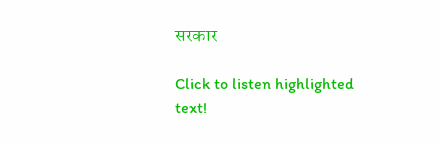सरकार

Click to listen highlighted text!